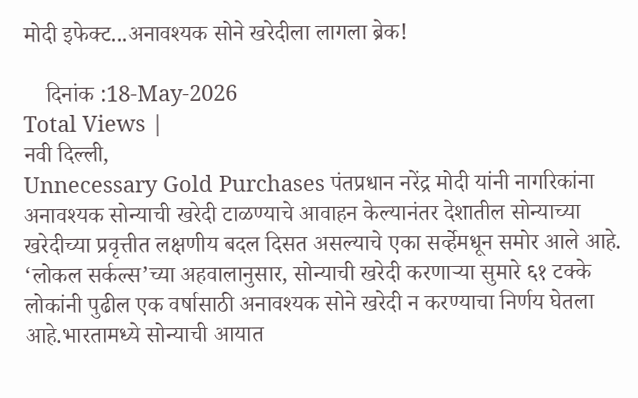मोदी इफेक्ट...अनावश्यक सोने खरेदीला लागला ब्रेक!

    दिनांक :18-May-2026
Total Views |
नवी दिल्ली,
Unnecessary Gold Purchases पंतप्रधान नरेंद्र मोदी यांनी नागरिकांना अनावश्यक सोन्याची खरेदी टाळण्याचे आवाहन केल्यानंतर देशातील सोन्याच्या खरेदीच्या प्रवृत्तीत लक्षणीय बदल दिसत असल्याचे एका सर्व्हेमधून समोर आले आहे. ‘लोकल सर्कल्स’च्या अहवालानुसार, सोन्याची खरेदी करणाऱ्या सुमारे ६१ टक्के लोकांनी पुढील एक वर्षासाठी अनावश्यक सोने खरेदी न करण्याचा निर्णय घेतला आहे.भारतामध्ये सोन्याची आयात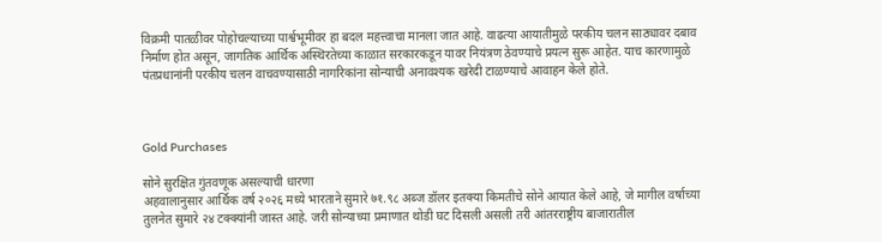विक्रमी पातळीवर पोहोचल्याच्या पार्श्वभूमीवर हा बदल महत्त्वाचा मानला जात आहे. वाढत्या आयातीमुळे परकीय चलन साठ्यावर दबाव निर्माण होत असून, जागतिक आर्थिक अस्थिरतेच्या काळात सरकारकडून यावर नियंत्रण ठेवण्याचे प्रयत्न सुरू आहेत. याच कारणामुळे पंतप्रधानांनी परकीय चलन वाचवण्यासाठी नागरिकांना सोन्याची अनावश्यक खरेदी टाळण्याचे आवाहन केले होते.



Gold Purchases

सोने सुरक्षित गुंतवणूक असल्याची धारणा
अहवालानुसार आर्थिक वर्ष २०२६ मध्ये भारताने सुमारे ७१.९८ अब्ज डॉलर इतक्या किमतीचे सोने आयात केले आहे, जे मागील वर्षाच्या तुलनेत सुमारे २४ टक्क्यांनी जास्त आहे. जरी सोन्याच्या प्रमाणात थोडी घट दिसली असली तरी आंतरराष्ट्रीय बाजारातील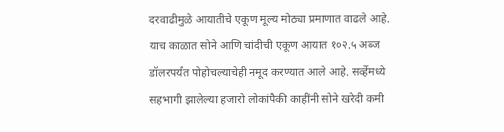दरवाढीमुळे आयातीचे एकूण मूल्य मोठ्या प्रमाणात वाढले आहे. याच काळात सोने आणि चांदीची एकूण आयात १०२.५ अब्ज डॉलरपर्यंत पोहोचल्याचेही नमूद करण्यात आले आहे. सर्व्हेमध्ये सहभागी झालेल्या हजारो लोकांपैकी काहींनी सोने खरेदी कमी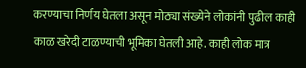करण्याचा निर्णय घेतला असून मोठ्या संख्येने लोकांनी पुढील काही काळ खरेदी टाळण्याची भूमिका घेतली आहे. काही लोक मात्र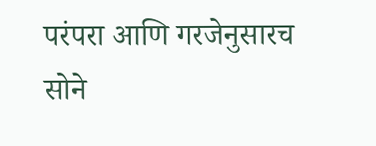परंपरा आणि गरजेनुसारच सोने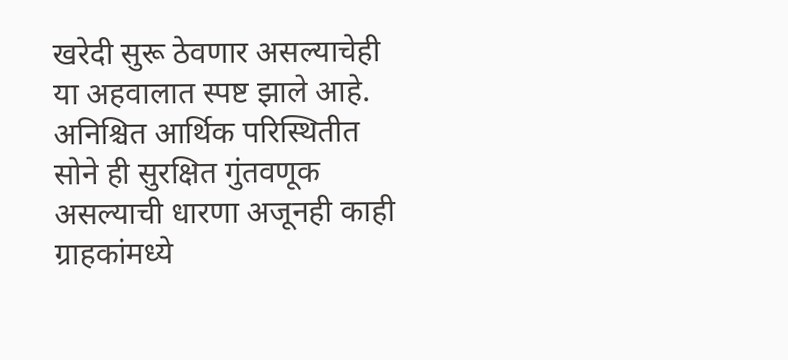खरेदी सुरू ठेवणार असल्याचेही या अहवालात स्पष्ट झाले आहे. अनिश्चित आर्थिक परिस्थितीत सोने ही सुरक्षित गुंतवणूक असल्याची धारणा अजूनही काही ग्राहकांमध्ये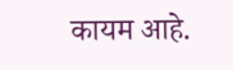कायम आहे.